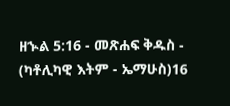ዘኍል 5:16 - መጽሐፍ ቅዱስ - (ካቶሊካዊ እትም - ኤማሁስ)16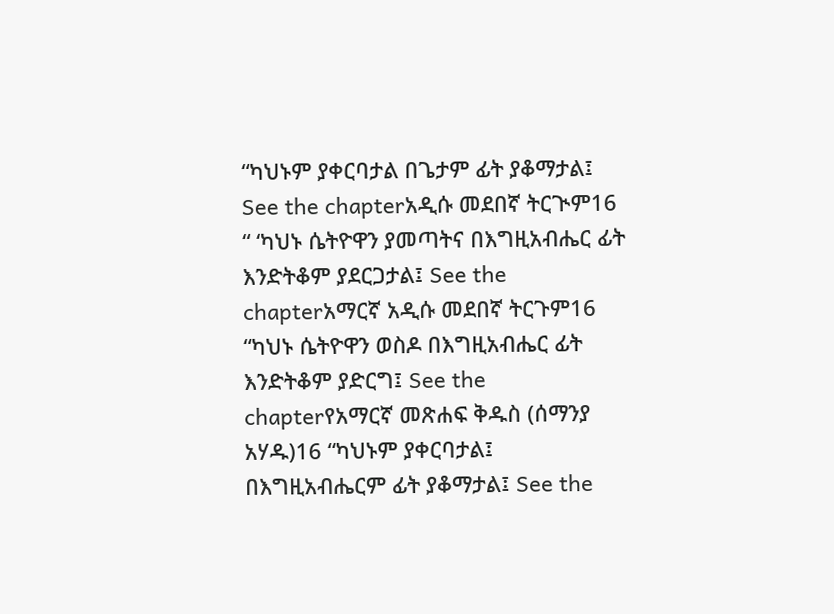“ካህኑም ያቀርባታል በጌታም ፊት ያቆማታል፤ See the chapterአዲሱ መደበኛ ትርጒም16 “ ‘ካህኑ ሴትዮዋን ያመጣትና በእግዚአብሔር ፊት እንድትቆም ያደርጋታል፤ See the chapterአማርኛ አዲሱ መደበኛ ትርጉም16 “ካህኑ ሴትዮዋን ወስዶ በእግዚአብሔር ፊት እንድትቆም ያድርግ፤ See the chapterየአማርኛ መጽሐፍ ቅዱስ (ሰማንያ አሃዱ)16 “ካህኑም ያቀርባታል፤ በእግዚአብሔርም ፊት ያቆማታል፤ See the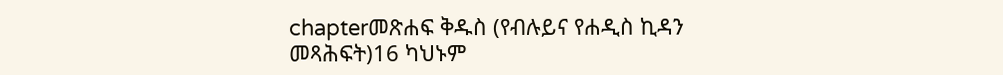chapterመጽሐፍ ቅዱስ (የብሉይና የሐዲስ ኪዳን መጻሕፍት)16 ካህኑም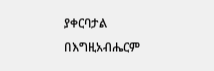ያቀርባታል በእግዚአብሔርም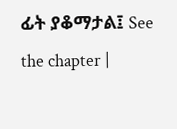ፊት ያቆማታል፤ See the chapter |